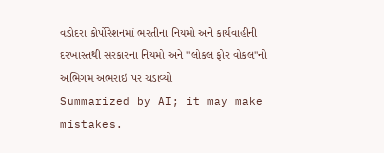વડોદરા કોર્પોરેશનમાં ભરતીના નિયમો અને કાર્યવાહીની દરખાસ્તથી સરકારના નિયમો અને "લોકલ ફોર વોકલ"નો અભિગમ અભરાઇ પર ચડાવ્યો
Summarized by AI; it may make mistakes.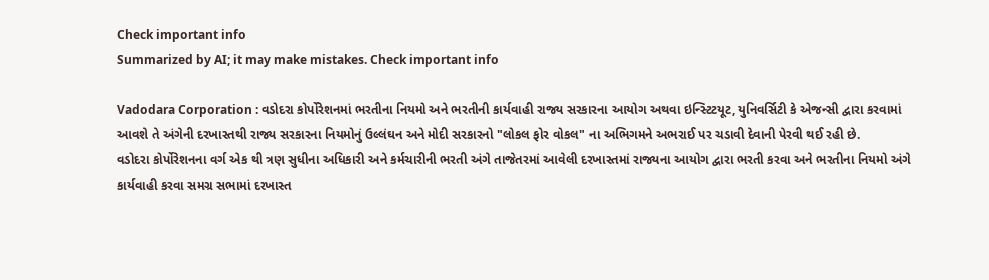Check important info
Summarized by AI; it may make mistakes. Check important info

Vadodara Corporation : વડોદરા કોર્પોરેશનમાં ભરતીના નિયમો અને ભરતીની કાર્યવાહી રાજ્ય સરકારના આયોગ અથવા ઇન્સ્ટિટયૂટ, યુનિવર્સિટી કે એજન્સી દ્વારા કરવામાં આવશે તે અંગેની દરખાસ્તથી રાજ્ય સરકારના નિયમોનું ઉલ્લંઘન અને મોદી સરકારનો "લોકલ ફોર વોકલ" ના અભિગમને અભરાઈ પર ચડાવી દેવાની પેરવી થઈ રહી છે.
વડોદરા કોર્પોરેશનના વર્ગ એક થી ત્રણ સુધીના અધિકારી અને કર્મચારીની ભરતી અંગે તાજેતરમાં આવેલી દરખાસ્તમાં રાજ્યના આયોગ દ્વારા ભરતી કરવા અને ભરતીના નિયમો અંગે કાર્યવાહી કરવા સમગ્ર સભામાં દરખાસ્ત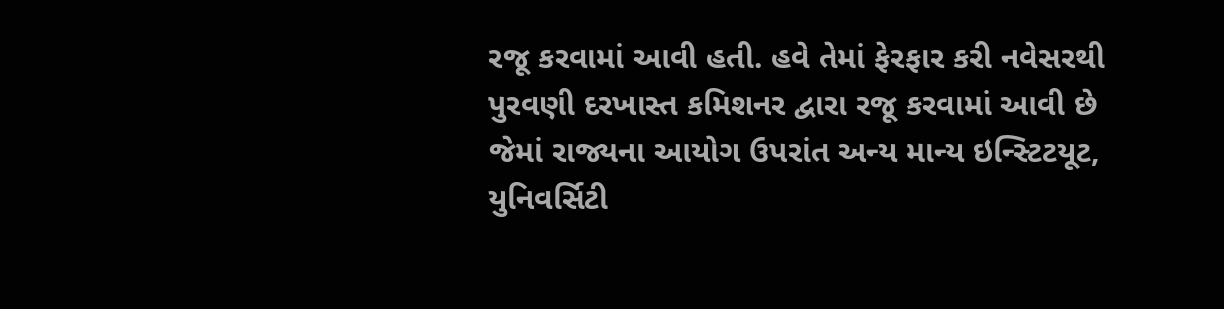રજૂ કરવામાં આવી હતી. હવે તેમાં ફેરફાર કરી નવેસરથી પુરવણી દરખાસ્ત કમિશનર દ્વારા રજૂ કરવામાં આવી છે જેમાં રાજ્યના આયોગ ઉપરાંત અન્ય માન્ય ઇન્સ્ટિટયૂટ, યુનિવર્સિટી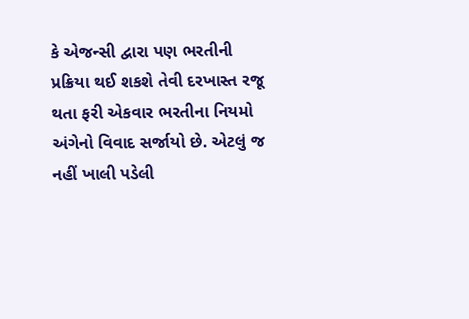કે એજન્સી દ્વારા પણ ભરતીની પ્રક્રિયા થઈ શકશે તેવી દરખાસ્ત રજૂ થતા ફરી એકવાર ભરતીના નિયમો અંગેનો વિવાદ સર્જાયો છે. એટલું જ નહીં ખાલી પડેલી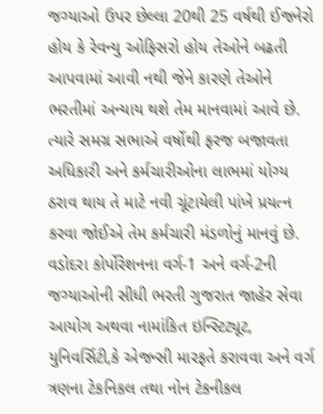જગ્યાઓ ઉપર છેલ્લા 20થી 25 વર્ષથી ઈજનેરો હોય કે રેવન્યુ ઓફિસરો હોય તેઓને બઢતી આપવામાં આવી નથી જેને કારણે તેઓને ભરતીમાં અન્યાય થશે તેમ માનવામાં આવે છે. ત્યારે સમગ્ર સભાએ વર્ષોથી ફરજ બજાવતા અધિકારી અને કર્મચારીઓના લાભમાં યોગ્ય ઠરાવ થાય તે માટે નવી ચૂંટાયેલી પાંખે પ્રયત્ન કરવા જોઈએ તેમ કર્મચારી મંડળોનું માનવું છે.
વડોદરા કોર્પોરેશનના વર્ગ-1 અને વર્ગ-2ની જગ્યાઓની સીધી ભરતી ગુજરાત જાહેર સેવા આયોગ અથવા નામાંકિત ઇન્સ્ટિટ્યૂટ, યુનિવર્સિટી,કે એજન્સી મારફતે કરાવવા અને વર્ગ ત્રણના ટેકનિકલ તથા નોન ટેકનીકલ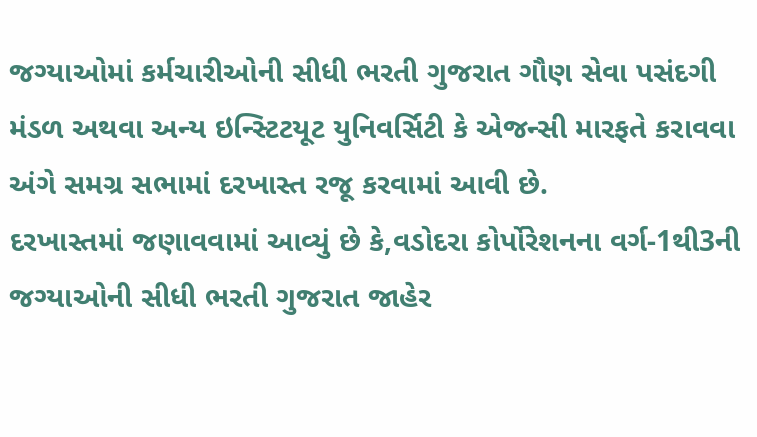જગ્યાઓમાં કર્મચારીઓની સીધી ભરતી ગુજરાત ગૌણ સેવા પસંદગી મંડળ અથવા અન્ય ઇન્સ્ટિટયૂટ યુનિવર્સિટી કે એજન્સી મારફતે કરાવવા અંગે સમગ્ર સભામાં દરખાસ્ત રજૂ કરવામાં આવી છે.
દરખાસ્તમાં જણાવવામાં આવ્યું છે કે,વડોદરા કોર્પોરેશનના વર્ગ-1થી3ની જગ્યાઓની સીધી ભરતી ગુજરાત જાહેર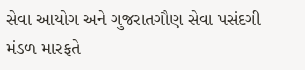સેવા આયોગ અને ગુજરાતગૌણ સેવા પસંદગી મંડળ મારફતે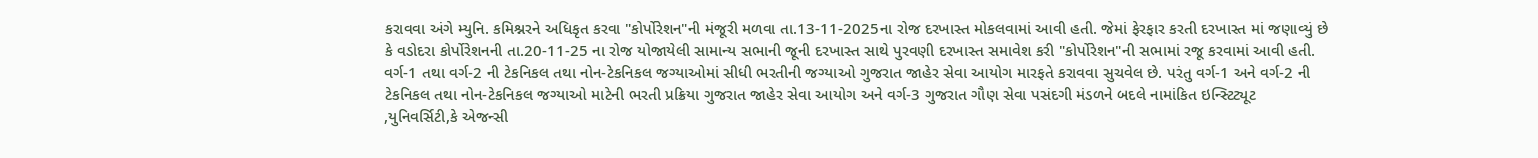કરાવવા અંગે મ્યુનિ. કમિશ્નરને અધિકૃત કરવા "કોર્પોરેશન"ની મંજૂરી મળવા તા.13-11-2025ના રોજ દરખાસ્ત મોકલવામાં આવી હતી. જેમાં ફેરફાર કરતી દરખાસ્ત માં જણાવ્યું છે કે વડોદરા કોર્પોરેશનની તા.20-11-25 ના રોજ યોજાયેલી સામાન્ય સભાની જૂની દરખાસ્ત સાથે પુરવણી દરખાસ્ત સમાવેશ કરી "કોર્પોરેશન"ની સભામાં રજૂ કરવામાં આવી હતી.
વર્ગ-1 તથા વર્ગ-2 ની ટેકનિકલ તથા નોન-ટેકનિકલ જગ્યાઓમાં સીધી ભરતીની જગ્યાઓ ગુજરાત જાહેર સેવા આયોગ મારફતે કરાવવા સુચવેલ છે. પરંતુ વર્ગ-1 અને વર્ગ-2 ની ટેકનિકલ તથા નોન-ટેકનિકલ જગ્યાઓ માટેની ભરતી પ્રક્રિયા ગુજરાત જાહેર સેવા આયોગ અને વર્ગ-3 ગુજરાત ગૌણ સેવા પસંદગી મંડળને બદલે નામાંકિત ઇન્સ્ટિટ્યૂટ ,યુનિવર્સિટી,કે એજન્સી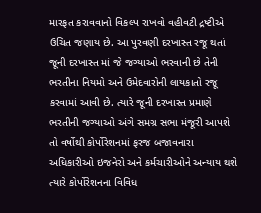મારફત કરાવવાનો વિકલ્પ રાખવો વહીવટી દ્રષ્ટીએ ઉચિત જણાય છે. આ પુરવણી દરખાસ્ત રજૂ થતાં જૂની દરખાસ્ત માં જે જગ્યાઓ ભરવાની છે તેની ભરતીના નિયમો અને ઉમેદવારોની લાયકાતો રજૂ કરવામાં આવી છે. ત્યારે જૂની દરખાસ્ત પ્રમાણે ભરતીની જગ્યાઓ અંગે સમગ્ર સભા મંજૂરી આપશે તો વર્ષોથી કોર્પોરેશનમાં ફરજ બજાવનારા અધિકારીઓ ઇજનેરો અને કર્મચારીઓને અન્યાય થશે ત્યારે કોર્પોરેશનના વિવિધ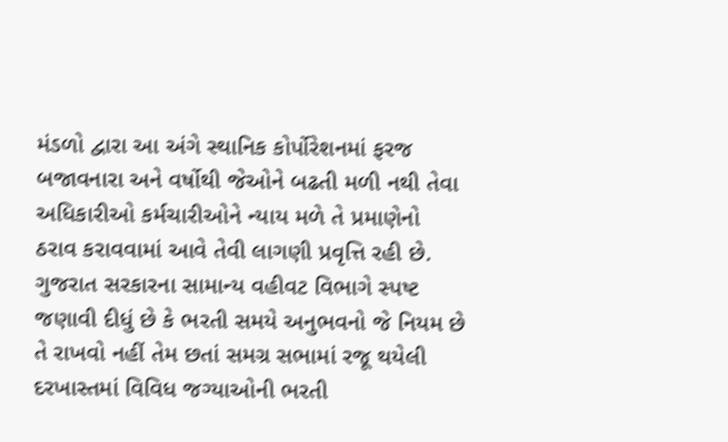મંડળો દ્વારા આ અંગે સ્થાનિક કોર્પોરેશનમાં ફરજ બજાવનારા અને વર્ષોથી જેઓને બઢતી મળી નથી તેવા અધિકારીઓ કર્મચારીઓને ન્યાય મળે તે પ્રમાણેનો ઠરાવ કરાવવામાં આવે તેવી લાગણી પ્રવૃત્તિ રહી છે.
ગુજરાત સરકારના સામાન્ય વહીવટ વિભાગે સ્પષ્ટ જણાવી દીધું છે કે ભરતી સમયે અનુભવનો જે નિયમ છે તે રાખવો નહીં તેમ છતાં સમગ્ર સભામાં રજૂ થયેલી દરખાસ્તમાં વિવિધ જગ્યાઓની ભરતી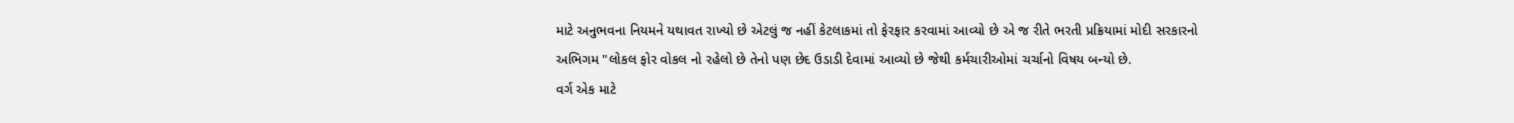માટે અનુભવના નિયમને યથાવત રાખ્યો છે એટલું જ નહીં કેટલાકમાં તો ફેરફાર કરવામાં આવ્યો છે એ જ રીતે ભરતી પ્રક્રિયામાં મોદી સરકારનો અભિગમ "લોકલ ફોર વોકલ નો રહેલો છે તેનો પણ છેદ ઉડાડી દેવામાં આવ્યો છે જેથી કર્મચારીઓમાં ચર્ચાનો વિષય બન્યો છે.
વર્ગ એક માટે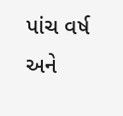પાંચ વર્ષ અને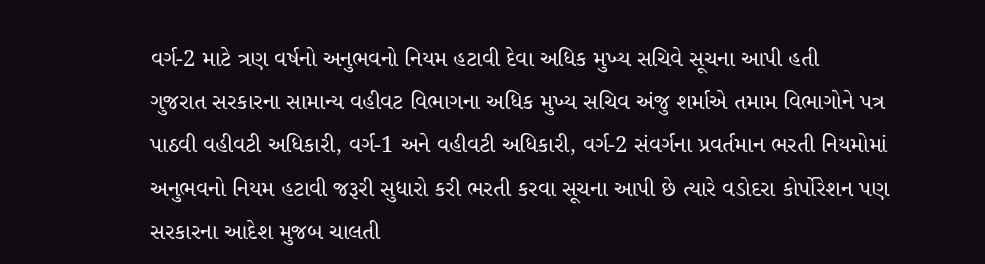વર્ગ-2 માટે ત્રણ વર્ષનો અનુભવનો નિયમ હટાવી દેવા અધિક મુખ્ય સચિવે સૂચના આપી હતી
ગુજરાત સરકારના સામાન્ય વહીવટ વિભાગના અધિક મુખ્ય સચિવ અંજુ શર્માએ તમામ વિભાગોને પત્ર પાઠવી વહીવટી અધિકારી, વર્ગ-1 અને વહીવટી અધિકારી, વર્ગ-2 સંવર્ગના પ્રવર્તમાન ભરતી નિયમોમાં અનુભવનો નિયમ હટાવી જરૂરી સુધારો કરી ભરતી કરવા સૂચના આપી છે ત્યારે વડોદરા કોર્પોરેશન પણ સરકારના આદેશ મુજબ ચાલતી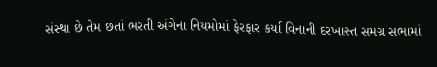સંસ્થા છે તેમ છતાં ભરતી અંગેના નિયમોમાં ફેરફાર કર્યા વિનાની દરખાસ્ત સમગ્ર સભામાં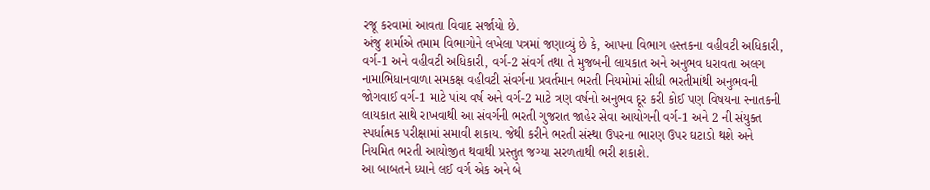રજૂ કરવામાં આવતા વિવાદ સર્જાયો છે.
અંજુ શર્માએ તમામ વિભાગોને લખેલા પત્રમાં જણાવ્યું છે કે, આપના વિભાગ હસ્તકના વહીવટી અધિકારી, વર્ગ-1 અને વહીવટી અધિકારી, વર્ગ-2 સંવર્ગ તથા તે મુજબની લાયકાત અને અનુભવ ધરાવતા અલગ નામાભિધાનવાળા સમકક્ષ વહીવટી સંવર્ગના પ્રવર્તમાન ભરતી નિયમોમાં સીધી ભરતીમાંથી અનુભવની જોગવાઈ વર્ગ-1 માટે પાંચ વર્ષ અને વર્ગ-2 માટે ત્રણ વર્ષનો અનુભવ દૂર કરી કોઈ પણ વિષયના સ્નાતકની લાયકાત સાથે રાખવાથી આ સંવર્ગની ભરતી ગુજરાત જાહેર સેવા આયોગની વર્ગ-1 અને 2 ની સંયુક્ત સ્પર્ધાત્મક પરીક્ષામાં સમાવી શકાય. જેથી કરીને ભરતી સંસ્થા ઉપરના ભારણ ઉપર ઘટાડો થશે અને નિયમિત ભરતી આયોજીત થવાથી પ્રસ્તુત જગ્યા સરળતાથી ભરી શકાશે.
આ બાબતને ધ્યાને લઈ વર્ગ એક અને બે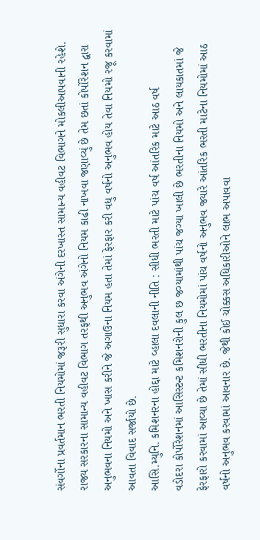સંવર્ગોના પ્રવર્તમાન ભરતી નિયમોમાં જરૂરી સુધારા કરવા અંગેની દરખાસ્ત સામાન્ય વહીવટ વિભાગને મોકલીઆપવાની રહેશે.
રાજ્ય સરકારના સામાન્ય વહીવટ વિભાગ તરફથી અનુભવ અંગેનો નિયમ કાઢી નાખવા જણાવ્યું છે તેમ છતાં કોર્પોરેશન દ્વારા અનુભવના નિયમો અને ખાસ કરીને જે અગાઉના નિયમ હતા તેમાં ફેરફાર કરી વધુ વર્ષનો અનુભવ હોય તેવા નિયમો રજૂ કરવામાં આવતા વિવાદ સર્જાયો છે.
આસિ.મ્યુનિ. કમિશનરના હોદ્દા માટે વ્હાલા દવલાની નીતિ : સીધી ભરતી માટે પાંચ વર્ષ આંતરિક માટે આઠ વર્ષ
વડોદરા કોર્પોરેશનમાં આસિસ્ટન્ટ કમિશનરોની કુલ છ જગ્યામાંથી પાંચ જગ્યા ખાલી છે ભરતીના નિયમો અને લાયકાતમાં જે ફેરફારો કરવામાં આવ્યા છે તેમાં સીધી ભરતીના નિયમોમાં પાંચ વર્ષનો અનુભવ જ્યારે આંતરિક ભરતી માટેના નિયમોમાં આઠ વર્ષનો અનુભવ કરવામાં આવનાર છે. જેથી કોઈ ચોક્કસ અધિકારીઓને લાભ અપાવવા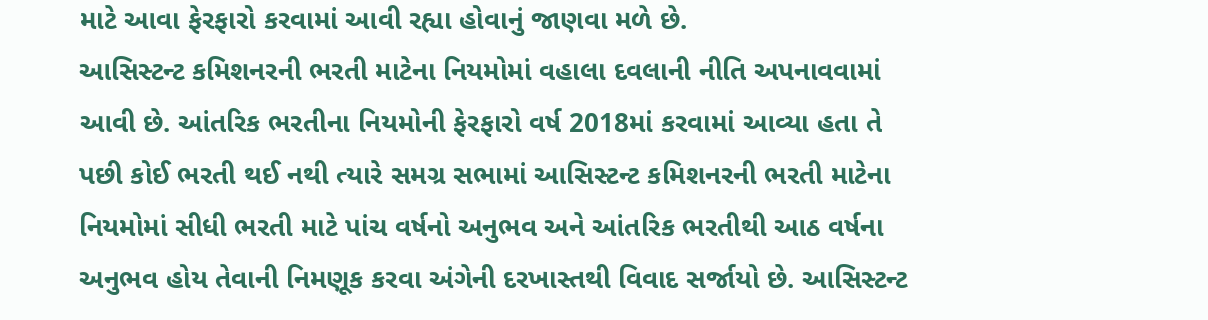માટે આવા ફેરફારો કરવામાં આવી રહ્યા હોવાનું જાણવા મળે છે.
આસિસ્ટન્ટ કમિશનરની ભરતી માટેના નિયમોમાં વહાલા દવલાની નીતિ અપનાવવામાં આવી છે. આંતરિક ભરતીના નિયમોની ફેરફારો વર્ષ 2018માં કરવામાં આવ્યા હતા તે પછી કોઈ ભરતી થઈ નથી ત્યારે સમગ્ર સભામાં આસિસ્ટન્ટ કમિશનરની ભરતી માટેના નિયમોમાં સીધી ભરતી માટે પાંચ વર્ષનો અનુભવ અને આંતરિક ભરતીથી આઠ વર્ષના અનુભવ હોય તેવાની નિમણૂક કરવા અંગેની દરખાસ્તથી વિવાદ સર્જાયો છે. આસિસ્ટન્ટ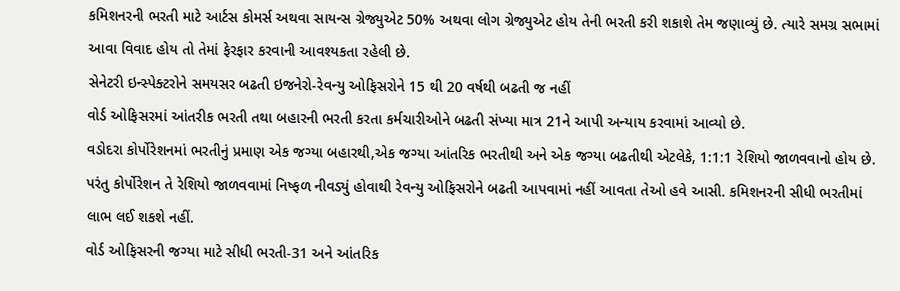કમિશનરની ભરતી માટે આર્ટસ કોમર્સ અથવા સાયન્સ ગ્રેજ્યુએટ 50% અથવા લોગ ગ્રેજ્યુએટ હોય તેની ભરતી કરી શકાશે તેમ જણાવ્યું છે. ત્યારે સમગ્ર સભામાં આવા વિવાદ હોય તો તેમાં ફેરફાર કરવાની આવશ્યકતા રહેલી છે.
સેનેટરી ઇન્સ્પેક્ટરોને સમયસર બઢતી ઇજનેરો-રેવન્યુ ઓફિસરોને 15 થી 20 વર્ષથી બઢતી જ નહીં
વોર્ડ ઓફિસરમાં આંતરીક ભરતી તથા બહારની ભરતી કરતા કર્મચારીઓને બઢતી સંખ્યા માત્ર 21ને આપી અન્યાય કરવામાં આવ્યો છે.
વડોદરા કોર્પોરેશનમાં ભરતીનું પ્રમાણ એક જગ્યા બહારથી,એક જગ્યા આંતરિક ભરતીથી અને એક જગ્યા બઢતીથી એટલેકે, 1:1:1 રેશિયો જાળવવાનો હોય છે. પરંતુ કોર્પોરેશન તે રેશિયો જાળવવામાં નિષ્ફળ નીવડ્યું હોવાથી રેવન્યુ ઓફિસરોને બઢતી આપવામાં નહીં આવતા તેઓ હવે આસી. કમિશનરની સીધી ભરતીમાં લાભ લઈ શકશે નહીં.
વોર્ડ ઓફિસરની જગ્યા માટે સીધી ભરતી-31 અને આંતરિક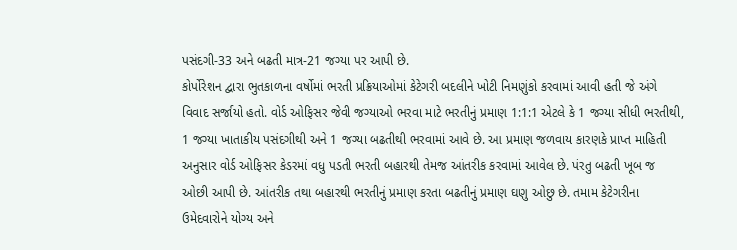પસંદગી-33 અને બઢતી માત્ર-21 જગ્યા પર આપી છે.
કોર્પોરેશન દ્વારા ભુતકાળના વર્ષોમાં ભરતી પ્રક્રિયાઓમાં કેટેગરી બદલીને ખોટી નિમણુંકો કરવામાં આવી હતી જે અંગે વિવાદ સર્જાયો હતો. વોર્ડ ઓફિસર જેવી જગ્યાઓ ભરવા માટે ભરતીનું પ્રમાણ 1:1:1 એટલે કે 1 જગ્યા સીધી ભરતીથી, 1 જગ્યા ખાતાકીય પસંદગીથી અને 1 જગ્યા બઢતીથી ભરવામાં આવે છે. આ પ્રમાણ જળવાય કારણકે પ્રાપ્ત માહિતી અનુસાર વોર્ડ ઓફિસર કેડરમાં વધુ પડતી ભરતી બહારથી તેમજ આંતરીક કરવામાં આવેલ છે. પંરતુ બઢતી ખૂબ જ ઓછી આપી છે. આંતરીક તથા બહારથી ભરતીનું પ્રમાણ કરતા બઢતીનું પ્રમાણ ઘણુ ઓછુ છે. તમામ કેટેગરીના ઉમેદવારોને યોગ્ય અને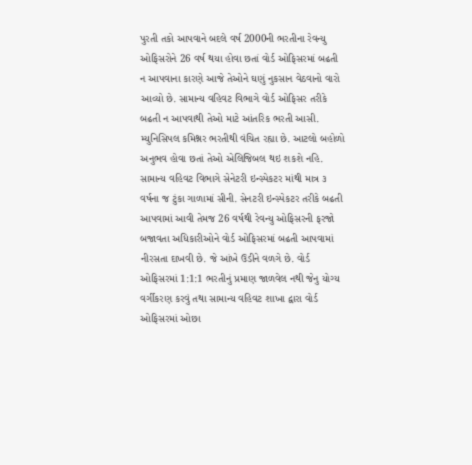પુરતી તકો આપવાને બદલે વર્ષ 2000ની ભરતીના રેવન્યુ ઓફિસરોને 26 વર્ષ થયા હોવા છતાં વોર્ડ ઓફિસરમાં બઢતી ન આપવાના કારણે આજે તેઓને ઘણું નુકસાન વેઠવાનો વારો આવ્યો છે. સામાન્ય વહિવટ વિભાગે વોર્ડ ઓફિસર તરીકે બઢતી ન આપવાથી તેઓ માટે આંતરિક ભરતી આસી. મ્યુનિસિપલ કમિશ્નર ભરતીથી વંચિત રહ્યા છે. આટલો બહોળો અનુભવ હોવા છતાં તેઓ એલિજિબલ થઇ શકશે નહિ. સામાન્ય વહિવટ વિભાગે સેનેટરી ઇન્સ્પેકટર માંથી માત્ર ૩ વર્ષના જ ટુંકા ગાળામાં સીની. સેનટરી ઇન્સ્પેકટર તરીકે બઢતી આપવામાં આવી તેમજ 26 વર્ષથી રેવન્યુ ઓફિસરની ફરજો બજાવતા અધિકારીઓને વોર્ડ ઓફિસરમાં બઢતી આપવામાં નીરસતા દાખવી છે. જે આંખે ઉડીને વળગે છે. વોર્ડ ઓફિસરમાં 1:1:1 ભરતીનું પ્રમાણ જાળવેલ નથી જેનુ યોગ્ય વર્ગીકરણ કરવું તથા સામાન્ય વહિવટ શાખા દ્વારા વોર્ડ ઓફિસરમાં ઓછા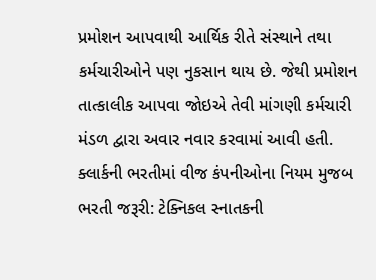પ્રમોશન આપવાથી આર્થિક રીતે સંસ્થાને તથા કર્મચારીઓને પણ નુકસાન થાય છે. જેથી પ્રમોશન તાત્કાલીક આપવા જોઇએ તેવી માંગણી કર્મચારી મંડળ દ્વારા અવાર નવાર કરવામાં આવી હતી.
ક્લાર્કની ભરતીમાં વીજ કંપનીઓના નિયમ મુજબ ભરતી જરૂરી: ટેક્નિકલ સ્નાતકની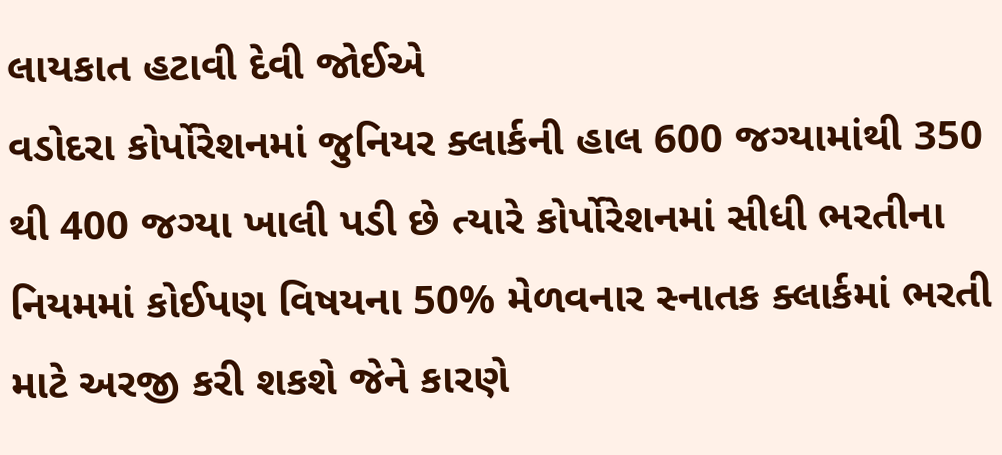લાયકાત હટાવી દેવી જોઈએ
વડોદરા કોર્પોરેશનમાં જુનિયર ક્લાર્કની હાલ 600 જગ્યામાંથી 350 થી 400 જગ્યા ખાલી પડી છે ત્યારે કોર્પોરેશનમાં સીધી ભરતીના નિયમમાં કોઈપણ વિષયના 50% મેળવનાર સ્નાતક ક્લાર્કમાં ભરતી માટે અરજી કરી શકશે જેને કારણે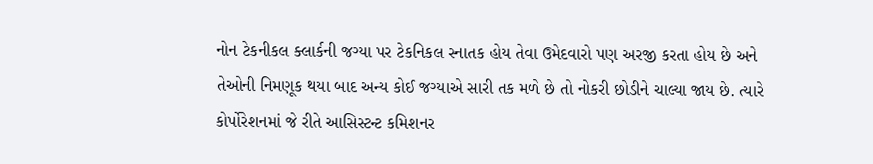નોન ટેકનીકલ ક્લાર્કની જગ્યા પર ટેકનિકલ સ્નાતક હોય તેવા ઉમેદવારો પણ અરજી કરતા હોય છે અને તેઓની નિમણૂક થયા બાદ અન્ય કોઈ જગ્યાએ સારી તક મળે છે તો નોકરી છોડીને ચાલ્યા જાય છે. ત્યારે કોર્પોરેશનમાં જે રીતે આસિસ્ટન્ટ કમિશનર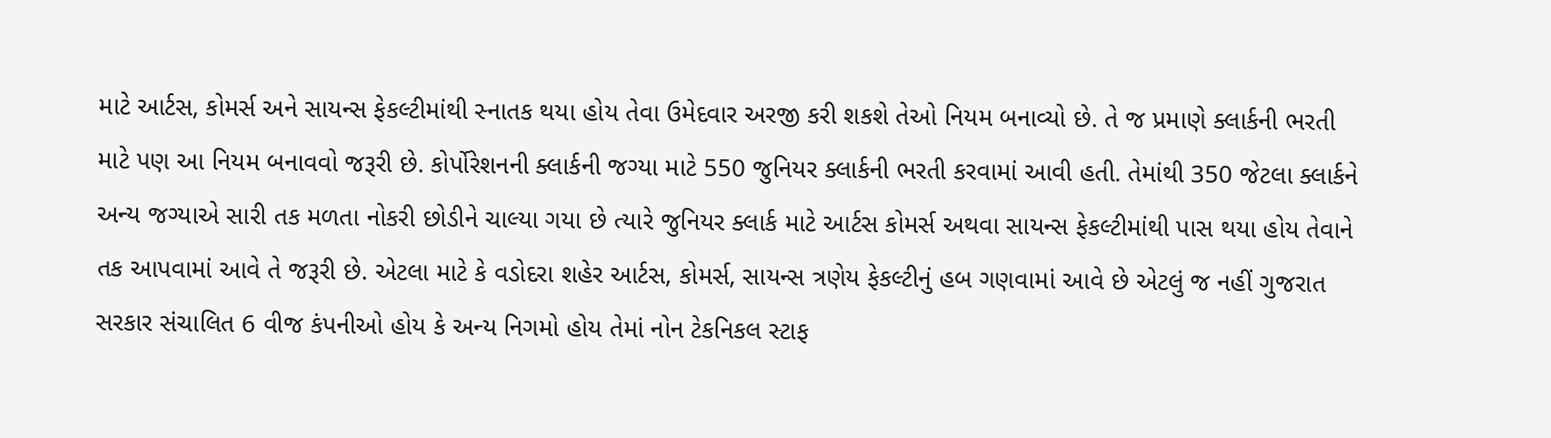માટે આર્ટસ, કોમર્સ અને સાયન્સ ફેકલ્ટીમાંથી સ્નાતક થયા હોય તેવા ઉમેદવાર અરજી કરી શકશે તેઓ નિયમ બનાવ્યો છે. તે જ પ્રમાણે ક્લાર્કની ભરતી માટે પણ આ નિયમ બનાવવો જરૂરી છે. કોર્પોરેશનની ક્લાર્કની જગ્યા માટે 550 જુનિયર ક્લાર્કની ભરતી કરવામાં આવી હતી. તેમાંથી 350 જેટલા ક્લાર્કને અન્ય જગ્યાએ સારી તક મળતા નોકરી છોડીને ચાલ્યા ગયા છે ત્યારે જુનિયર ક્લાર્ક માટે આર્ટસ કોમર્સ અથવા સાયન્સ ફેકલ્ટીમાંથી પાસ થયા હોય તેવાને તક આપવામાં આવે તે જરૂરી છે. એટલા માટે કે વડોદરા શહેર આર્ટસ, કોમર્સ, સાયન્સ ત્રણેય ફેકલ્ટીનું હબ ગણવામાં આવે છે એટલું જ નહીં ગુજરાત સરકાર સંચાલિત 6 વીજ કંપનીઓ હોય કે અન્ય નિગમો હોય તેમાં નોન ટેકનિકલ સ્ટાફ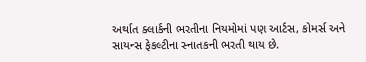અર્થાત ક્લાર્કની ભરતીના નિયમોમાં પણ આર્ટસ, કોમર્સ અને સાયન્સ ફેકલ્ટીના સ્નાતકની ભરતી થાય છે.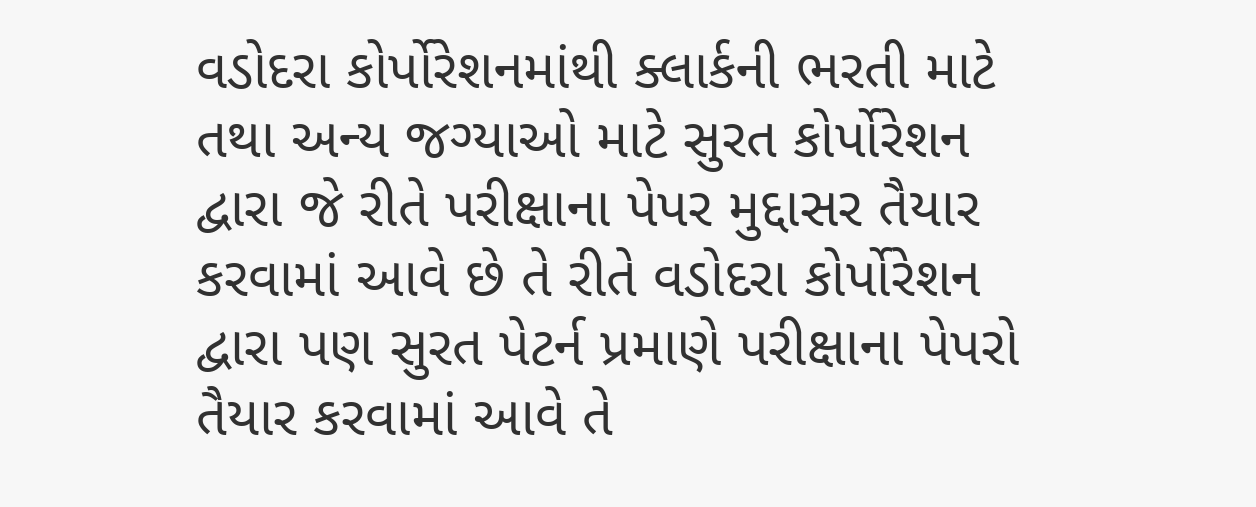વડોદરા કોર્પોરેશનમાંથી ક્લાર્કની ભરતી માટે તથા અન્ય જગ્યાઓ માટે સુરત કોર્પોરેશન દ્વારા જે રીતે પરીક્ષાના પેપર મુદ્દાસર તૈયાર કરવામાં આવે છે તે રીતે વડોદરા કોર્પોરેશન દ્વારા પણ સુરત પેટર્ન પ્રમાણે પરીક્ષાના પેપરો તૈયાર કરવામાં આવે તે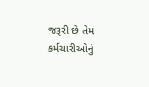જરૂરી છે તેમ કર્મચારીઓનું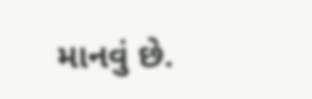માનવું છે.